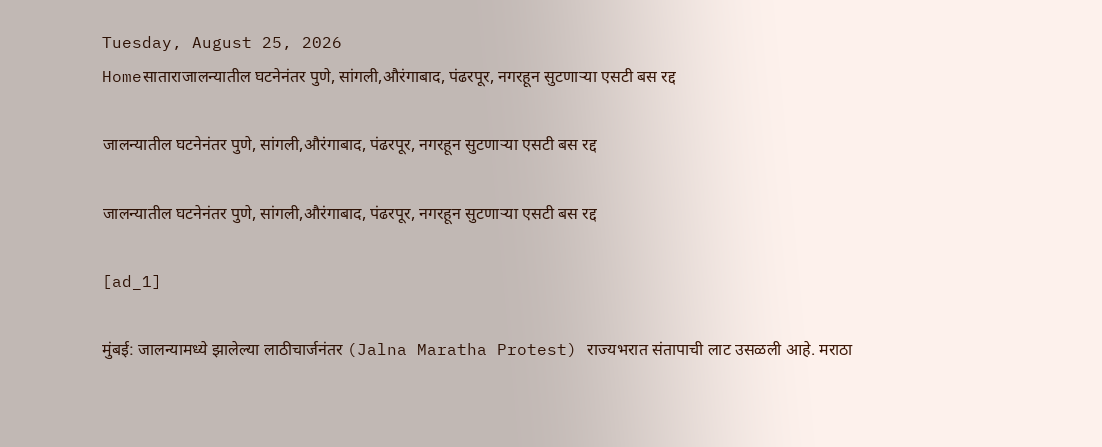Tuesday, August 25, 2026
Homeसाताराजालन्यातील घटनेनंतर पुणे, सांगली,औरंगाबाद, पंढरपूर, नगरहून सुटणाऱ्या एसटी बस रद्द

जालन्यातील घटनेनंतर पुणे, सांगली,औरंगाबाद, पंढरपूर, नगरहून सुटणाऱ्या एसटी बस रद्द

जालन्यातील घटनेनंतर पुणे, सांगली,औरंगाबाद, पंढरपूर, नगरहून सुटणाऱ्या एसटी बस रद्द

[ad_1]

मुंबई: जालन्यामध्ये झालेल्या लाठीचार्जनंतर (Jalna Maratha Protest) राज्यभरात संतापाची लाट उसळली आहे. मराठा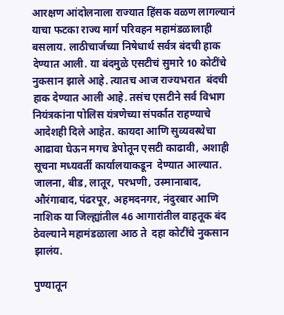आरक्षण आंदोलनाला राज्यात हिंसक वळण लागल्यानं याचा फटका राज्य मार्ग परिवहन महामंडळालाही बसलाय. लाठीचार्जच्या निषेधार्थ सर्वत्र बंदची हाक देण्यात आली. या बंदमुळे एसटीचं सुमारे 10 कोटींचे नुकसान झाले आहे. त्यातच आज राज्यभरात  बंदची हाक देण्यात आली आहे. तसंच एसटीने सर्व विभाग नियंत्रकांना पोलिस यंत्रणेच्या संपर्कात राहण्याचे आदेशही दिले आहेत. कायदा आणि सुव्यवस्थेचा आढावा घेऊन मगच डेपोतून एसटी काढावी, अशाही सूचना मध्यवर्ती कार्यालयाकडून  देण्यात आल्यात. जालना, बीड, लातूर, परभणी, उस्मानाबाद, औरंगाबाद, पंढरपूर, अहमदनगर, नंदुरबार आणि नाशिक या जिल्ह्यांतील 46 आगारांतील वाहतूक बंद ठेवल्याने महामंडळाला आठ ते  दहा कोटींचे नुकसान झालंय.

पुण्यातून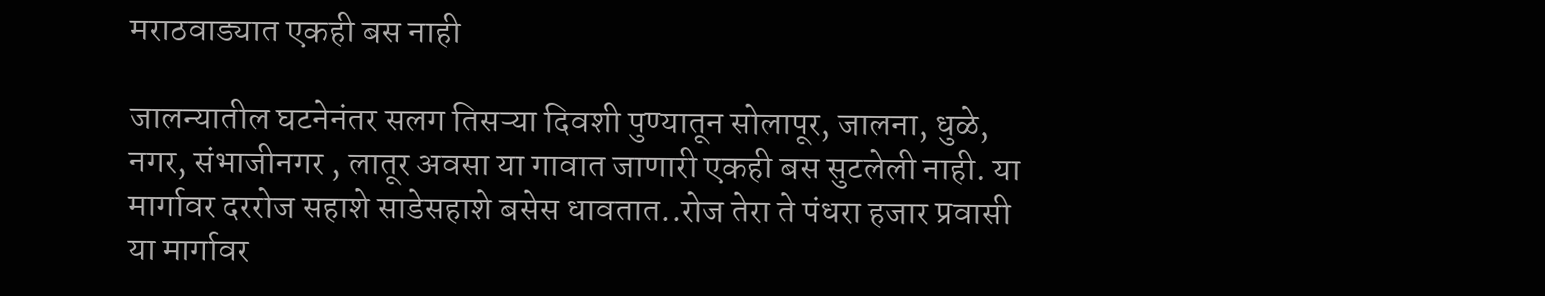मराठवाड्यात एकही बस नाही

जालन्यातील घटनेनंतर सलग तिसऱ्या दिवशी पुण्यातून सोलापूर, जालना, धुळे, नगर, संभाजीनगर , लातूर अवसा या गावात जाणारी एकही बस सुटलेली नाही. या मार्गावर दररोज सहाशे साडेसहाशे बसेस धावतात..रोज तेरा ते पंधरा हजार प्रवासी या मार्गावर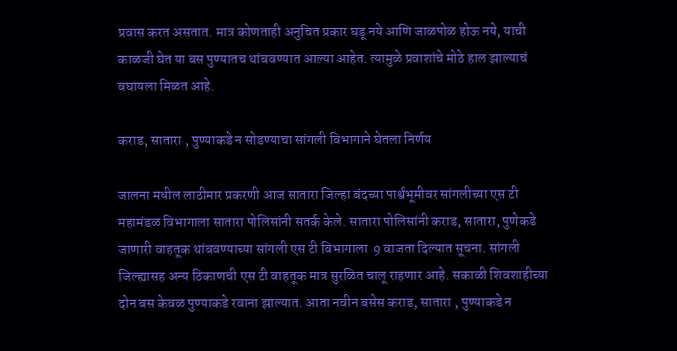प्रवास करत असतात. मात्र कोणताही अनुचित प्रकार घडू नये आणि जाळपोळ होऊ नये, याची काळजी घेत या बस पुण्यातच थांबवण्यात आल्या आहेत. त्यामुळे प्रवाशांचे मोठे हाल झाल्याचं बघायला मिळत आहे.

कराड, सातारा , पुण्याकडे न सोडण्याचा सांगली विभागाने घेतला निर्णय

जालना मधील लाठीमार प्रकरणी आज सातारा जिल्हा बंदच्या पार्श्वभूमीवर सांगलीच्या एस टी महामंडळ विभागाला सातारा पोलिसांनी सतर्क केले. सातारा पोलिसांनी कराड, सातारा, पुणेकडे जाणारी वाहतूक थांबवण्याच्या सांगली एस टी विभागाला  9 वाजता दिल्यात सूचना. सांगली जिल्ह्यासह अन्य ठिकाणची एस टी वाहतूक मात्र सुरळित चालू राहणार आहे. सकाळी शिवशाहीच्या दोन बस केवळ पुण्याकडे रवाना झाल्यात. आता नवीन बसेस कराड, सातारा , पुण्याकडे न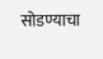सोडण्याचा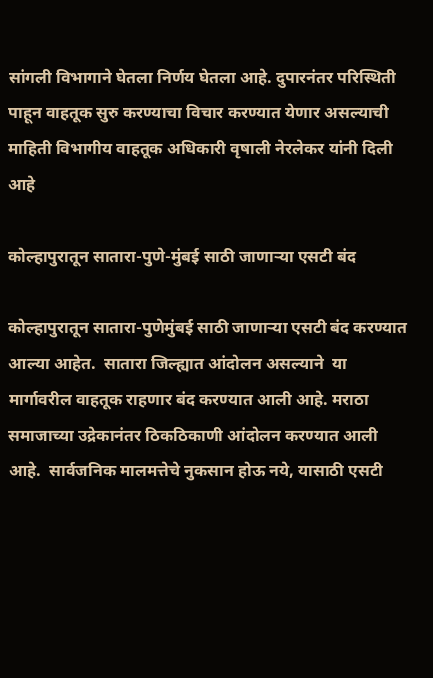सांगली विभागाने घेतला निर्णय घेतला आहे. दुपारनंतर परिस्थिती पाहून वाहतूक सुरु करण्याचा विचार करण्यात येणार असल्याची माहिती विभागीय वाहतूक अधिकारी वृषाली नेरलेकर यांनी दिली आहे

कोल्हापुरातून सातारा-पुणे-मुंबई साठी जाणाऱ्या एसटी बंद

कोल्हापुरातून सातारा-पुणेमुंबई साठी जाणाऱ्या एसटी बंद करण्यात आल्या आहेत.  सातारा जिल्ह्यात आंदोलन असल्याने  या मार्गावरील वाहतूक राहणार बंद करण्यात आली आहे. मराठा समाजाच्या उद्रेकानंतर ठिकठिकाणी आंदोलन करण्यात आली आहे.  सार्वजनिक मालमत्तेचे नुकसान होऊ नये, यासाठी एसटी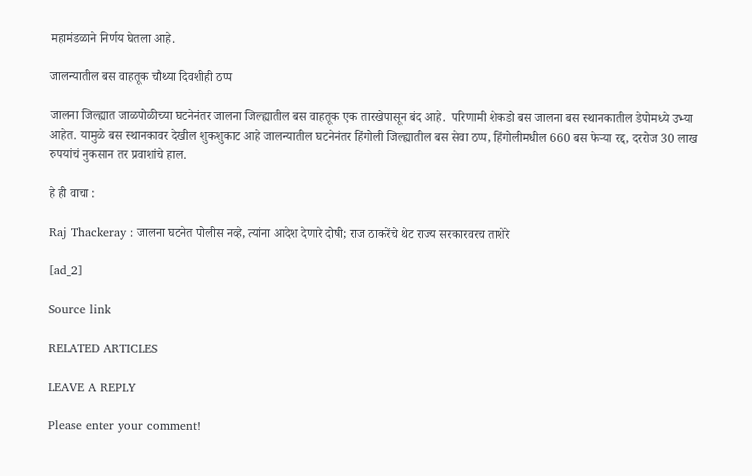महामंडळाने निर्णय घेतला आहे.

जालन्यातील बस वाहतूक चौथ्या दिवशीही ठप्प

जालना जिल्ह्यात जाळपोळीच्या घटनेनंतर जालना जिल्ह्यातील बस वाहतूक एक तारखेपासून बंद आहे.  परिणामी शेकडो बस जालना बस स्थानकातील डेपोमध्ये उभ्या आहेत. यामुळे बस स्थानकावर देखील शुकशुकाट आहे जालन्यातील घटनेनंतर हिंगोली जिल्ह्यातील बस सेवा ठप्प, हिंगोलीमधील 660 बस फेऱ्या रद्द, दररोज 30 लाख रुपयांचं नुकसान तर प्रवाशांचे हाल.

हे ही वाचा :

Raj Thackeray : जालना घटनेत पोलीस नव्हे, त्यांना आदेश देणारे दोषी; राज ठाकरेंचे थेट राज्य सरकारवरच ताशेरे

[ad_2]

Source link

RELATED ARTICLES

LEAVE A REPLY

Please enter your comment!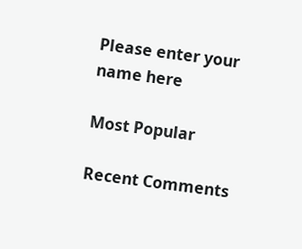Please enter your name here

Most Popular

Recent Comments